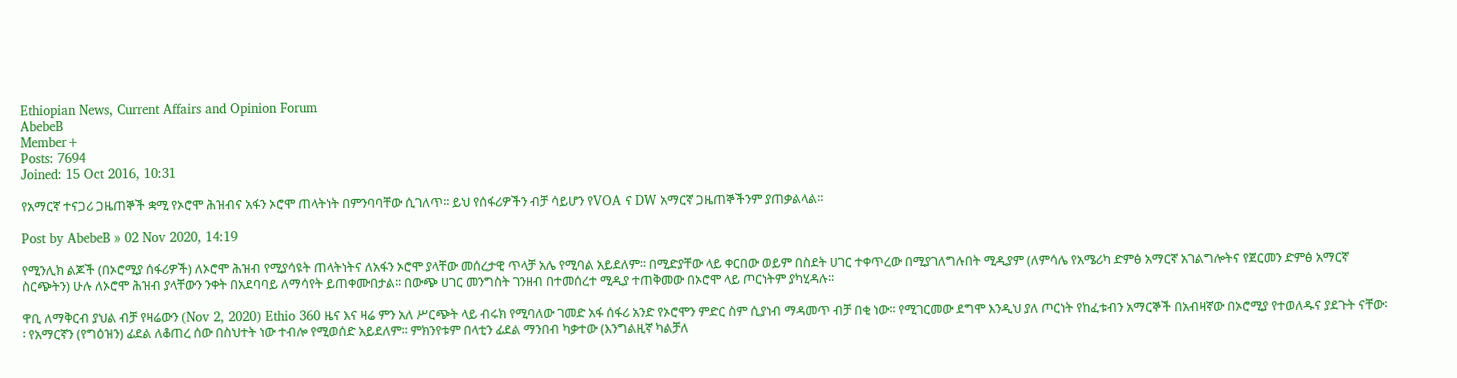Ethiopian News, Current Affairs and Opinion Forum
AbebeB
Member+
Posts: 7694
Joined: 15 Oct 2016, 10:31

የአማርኛ ተናጋሪ ጋዜጠኞች ቋሚ የኦሮሞ ሕዝብና አፋን ኦሮሞ ጠላትነት በምንባባቸው ሲገለጥ፡፡ ይህ የሰፋሪዎችን ብቻ ሳይሆን የVOA ና DW አማርኛ ጋዜጠኞችንም ያጠቃልላል፡፡

Post by AbebeB » 02 Nov 2020, 14:19

የሚንሊክ ልጆች (በኦሮሚያ ሰፋሪዎች) ለኦሮሞ ሕዝብ የሚያሳዩት ጠላትነትና ለአፋን ኦሮሞ ያላቸው መሰረታዊ ጥላቻ አሌ የሚባል አይደለም፡፡ በሚድያቸው ላይ ቀርበው ወይም በስደት ሀገር ተቀጥረው በሚያገለግሉበት ሚዲያም (ለምሳሌ የአሜሪካ ድምፅ አማርኛ አገልግሎትና የጀርመን ድምፅ አማርኛ ስርጭትን) ሁሉ ለኦሮሞ ሕዝብ ያላቸውን ንቀት በአደባባይ ለማሳየት ይጠቀሙበታል፡፡ በውጭ ሀገር መንግስት ገንዘብ በተመሰረተ ሚዲያ ተጠቅመው በኦሮሞ ላይ ጦርነትም ያካሂዳሉ፡፡

ዋቢ ለማቅርብ ያህል ብቻ የዛሬውን (Nov 2, 2020) Ethio 360 ዜና እና ዛሬ ምን አለ ሥርጭት ላይ ብሩክ የሚባለው ገመድ አፋ ሰፋሪ አንድ የኦሮሞን ምድር ስም ሲያነብ ማዳመጥ ብቻ በቂ ነው፡፡ የሚገርመው ደግሞ እንዲህ ያለ ጦርነት የከፈቱብን አማርኞች በአብዛኛው በኦሮሚያ የተወለዱና ያደጉት ናቸው፡፡ የአማርኛን (የግዕዝን) ፊደል ለቆጠረ ሰው በስህተት ነው ተብሎ የሚወሰድ አይደለም፡፡ ምክንየቱም በላቲን ፊደል ማንበብ ካቃተው (እንግልዚኛ ካልቻለ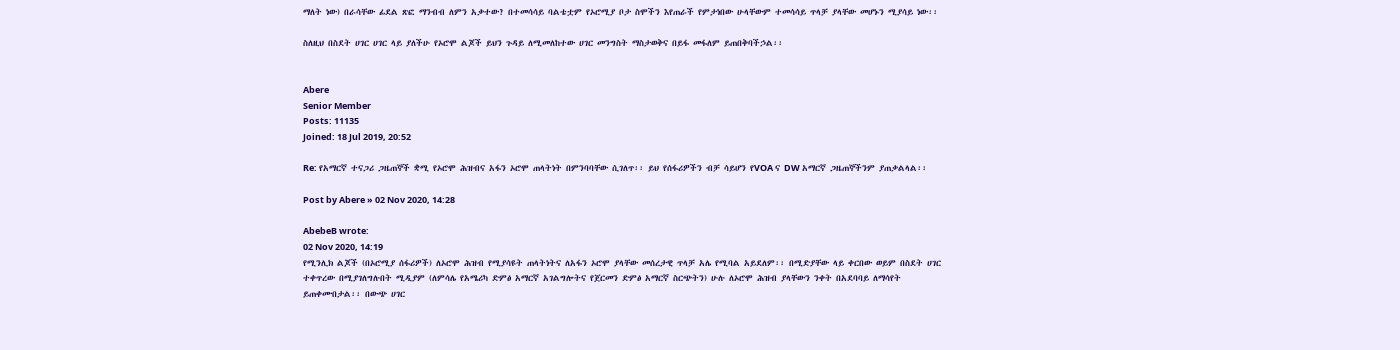ማለት ነው) በራሳቸው ፊደል ጽፎ ማንብብ ለምን አቃተው? በተመሳሳይ ባልቴቷም የኦሮሚያ ቦታ ስሞችን እየጠራች የምታነበው ሁላቸውም ተመሳሳይ ጥላቻ ያላቸው መሆኑን ሚያሳይ ነው፡፡

ስለዚህ በስደት ሀገር ሀገር ላይ ያለችሁ የኦሮሞ ልጆች ይህን ጉዳይ ለሚመለከተው ሀገር መንግስት ማስታወቅና በይፋ መፋለም ይጠበቅባችኃል፡፡


Abere
Senior Member
Posts: 11135
Joined: 18 Jul 2019, 20:52

Re: የአማርኛ ተናጋሪ ጋዜጠኞች ቋሚ የኦሮሞ ሕዝብና አፋን ኦሮሞ ጠላትነት በምንባባቸው ሲገለጥ፡፡ ይህ የሰፋሪዎችን ብቻ ሳይሆን የVOA ና DW አማርኛ ጋዜጠኞችንም ያጠቃልላል፡፡

Post by Abere » 02 Nov 2020, 14:28

AbebeB wrote:
02 Nov 2020, 14:19
የሚንሊክ ልጆች (በኦሮሚያ ሰፋሪዎች) ለኦሮሞ ሕዝብ የሚያሳዩት ጠላትነትና ለአፋን ኦሮሞ ያላቸው መሰረታዊ ጥላቻ አሌ የሚባል አይደለም፡፡ በሚድያቸው ላይ ቀርበው ወይም በስደት ሀገር ተቀጥረው በሚያገለግሉበት ሚዲያም (ለምሳሌ የአሜሪካ ድምፅ አማርኛ አገልግሎትና የጀርመን ድምፅ አማርኛ ስርጭትን) ሁሉ ለኦሮሞ ሕዝብ ያላቸውን ንቀት በአደባባይ ለማሳየት ይጠቀሙበታል፡፡ በውጭ ሀገር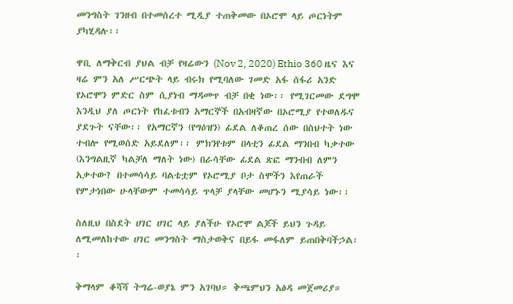መንግስት ገንዘብ በተመሰረተ ሚዲያ ተጠቅመው በኦሮሞ ላይ ጦርነትም ያካሂዳሉ፡፡

ዋቢ ለማቅርብ ያህል ብቻ የዛሬውን (Nov 2, 2020) Ethio 360 ዜና እና ዛሬ ምን አለ ሥርጭት ላይ ብሩክ የሚባለው ገመድ አፋ ሰፋሪ አንድ የኦሮሞን ምድር ስም ሲያነብ ማዳመጥ ብቻ በቂ ነው፡፡ የሚገርመው ደግሞ እንዲህ ያለ ጦርነት የከፈቱብን አማርኞች በአብዛኛው በኦሮሚያ የተወለዱና ያደጉት ናቸው፡፡ የአማርኛን (የግዕዝን) ፊደል ለቆጠረ ሰው በስህተት ነው ተብሎ የሚወሰድ አይደለም፡፡ ምክንየቱም በላቲን ፊደል ማንበብ ካቃተው (እንግልዚኛ ካልቻለ ማለት ነው) በራሳቸው ፊደል ጽፎ ማንብብ ለምን አቃተው? በተመሳሳይ ባልቴቷም የኦሮሚያ ቦታ ስሞችን እየጠራች የምታነበው ሁላቸውም ተመሳሳይ ጥላቻ ያላቸው መሆኑን ሚያሳይ ነው፡፡

ስለዚህ በስደት ሀገር ሀገር ላይ ያለችሁ የኦሮሞ ልጆች ይህን ጉዳይ ለሚመለከተው ሀገር መንግስት ማስታወቅና በይፋ መፋለም ይጠበቅባችኃል፡፡

ቅማላም ቆሻሻ ትግሬ-ወያኔ ምን አገባህ። ቅጫምህን አፅዳ መጀመሪያ።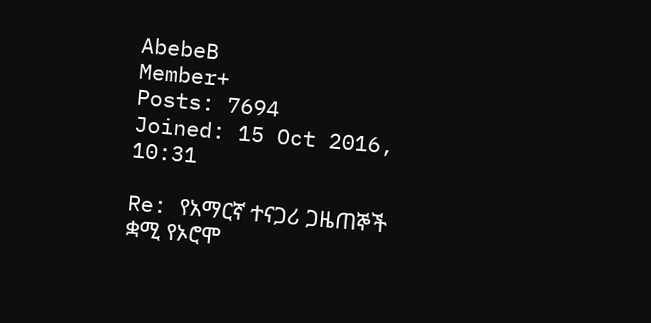AbebeB
Member+
Posts: 7694
Joined: 15 Oct 2016, 10:31

Re: የአማርኛ ተናጋሪ ጋዜጠኞች ቋሚ የኦሮሞ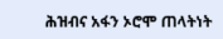ሕዝብና አፋን ኦሮሞ ጠላትነት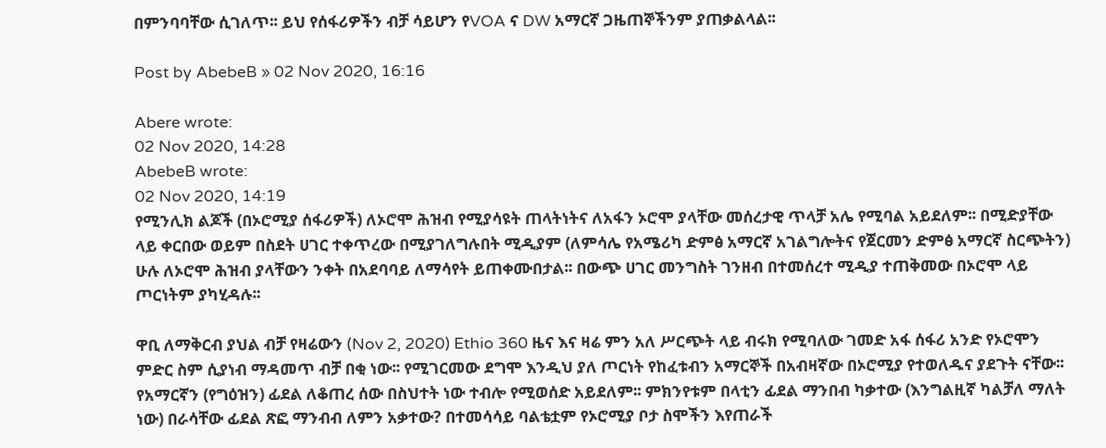በምንባባቸው ሲገለጥ፡፡ ይህ የሰፋሪዎችን ብቻ ሳይሆን የVOA ና DW አማርኛ ጋዜጠኞችንም ያጠቃልላል፡፡

Post by AbebeB » 02 Nov 2020, 16:16

Abere wrote:
02 Nov 2020, 14:28
AbebeB wrote:
02 Nov 2020, 14:19
የሚንሊክ ልጆች (በኦሮሚያ ሰፋሪዎች) ለኦሮሞ ሕዝብ የሚያሳዩት ጠላትነትና ለአፋን ኦሮሞ ያላቸው መሰረታዊ ጥላቻ አሌ የሚባል አይደለም፡፡ በሚድያቸው ላይ ቀርበው ወይም በስደት ሀገር ተቀጥረው በሚያገለግሉበት ሚዲያም (ለምሳሌ የአሜሪካ ድምፅ አማርኛ አገልግሎትና የጀርመን ድምፅ አማርኛ ስርጭትን) ሁሉ ለኦሮሞ ሕዝብ ያላቸውን ንቀት በአደባባይ ለማሳየት ይጠቀሙበታል፡፡ በውጭ ሀገር መንግስት ገንዘብ በተመሰረተ ሚዲያ ተጠቅመው በኦሮሞ ላይ ጦርነትም ያካሂዳሉ፡፡

ዋቢ ለማቅርብ ያህል ብቻ የዛሬውን (Nov 2, 2020) Ethio 360 ዜና እና ዛሬ ምን አለ ሥርጭት ላይ ብሩክ የሚባለው ገመድ አፋ ሰፋሪ አንድ የኦሮሞን ምድር ስም ሲያነብ ማዳመጥ ብቻ በቂ ነው፡፡ የሚገርመው ደግሞ እንዲህ ያለ ጦርነት የከፈቱብን አማርኞች በአብዛኛው በኦሮሚያ የተወለዱና ያደጉት ናቸው፡፡ የአማርኛን (የግዕዝን) ፊደል ለቆጠረ ሰው በስህተት ነው ተብሎ የሚወሰድ አይደለም፡፡ ምክንየቱም በላቲን ፊደል ማንበብ ካቃተው (እንግልዚኛ ካልቻለ ማለት ነው) በራሳቸው ፊደል ጽፎ ማንብብ ለምን አቃተው? በተመሳሳይ ባልቴቷም የኦሮሚያ ቦታ ስሞችን እየጠራች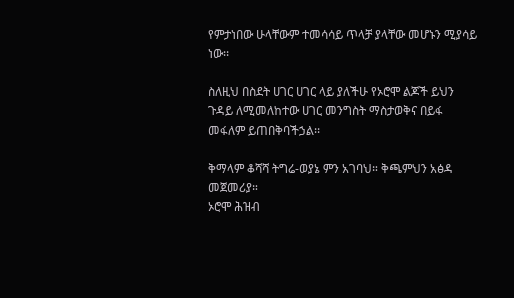የምታነበው ሁላቸውም ተመሳሳይ ጥላቻ ያላቸው መሆኑን ሚያሳይ ነው፡፡

ስለዚህ በስደት ሀገር ሀገር ላይ ያለችሁ የኦሮሞ ልጆች ይህን ጉዳይ ለሚመለከተው ሀገር መንግስት ማስታወቅና በይፋ መፋለም ይጠበቅባችኃል፡፡

ቅማላም ቆሻሻ ትግሬ-ወያኔ ምን አገባህ። ቅጫምህን አፅዳ መጀመሪያ።
ኦሮሞ ሕዝብ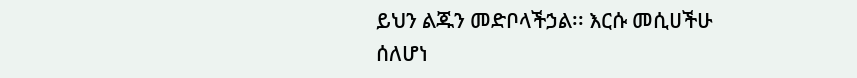ይህን ልጁን መድቦላችኃል፡፡ እርሱ መሲሀችሁ ሰለሆነ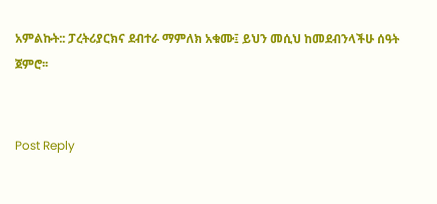አምልኩት:: ፓረትሪያርክና ደብተራ ማምለክ አቁሙ፤ ይህን መሲህ ከመደብንላችሁ ሰዓት ጀምሮ፡፡


Post Reply